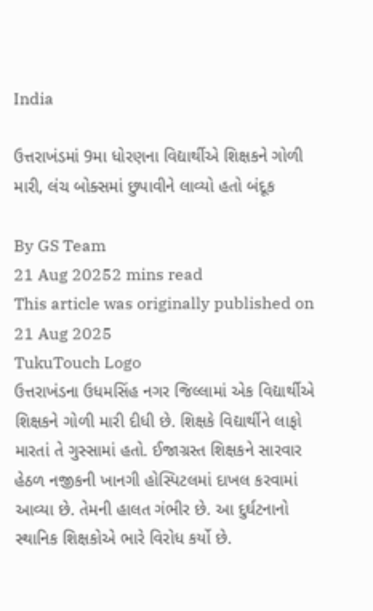India

ઉત્તરાખંડમાં 9મા ધોરણના વિદ્યાર્થીએ શિક્ષકને ગોળી મારી, લંચ બોક્સમાં છુપાવીને લાવ્યો હતો બંદૂક

By GS Team
21 Aug 20252 mins read
This article was originally published on 21 Aug 2025
TukuTouch Logo
ઉત્તરાખંડના ઉધમસિંહ નગર જિલ્લામાં એક વિદ્યાર્થીએ શિક્ષકને ગોળી મારી દીધી છે. શિક્ષકે વિદ્યાર્થીને લાફો મારતાં તે ગુસ્સામાં હતો. ઈજાગ્રસ્ત શિક્ષકને સારવાર હેઠળ નજીકની ખાનગી હોસ્પિટલમાં દાખલ કરવામાં આવ્યા છે. તેમની હાલત ગંભીર છે. આ દુર્ઘટનાનો સ્થાનિક શિક્ષકોએ ભારે વિરોધ કર્યો છે.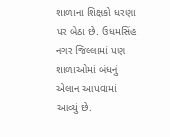શાળાના શિક્ષકો ધરણા પર બેઠા છે. ઉધમસિંહ નગર જિલ્લામાં પણ શાળાઓમાં બંધનું એલાન આપવામાં આવ્યું છે.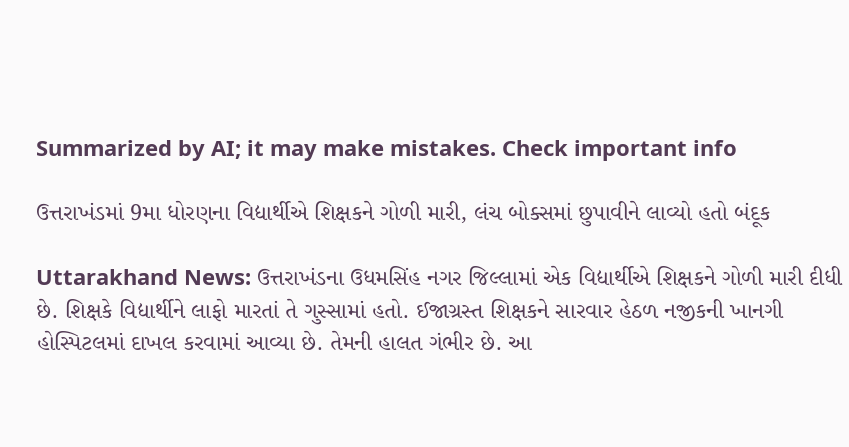Summarized by AI; it may make mistakes. Check important info

ઉત્તરાખંડમાં 9મા ધોરણના વિદ્યાર્થીએ શિક્ષકને ગોળી મારી, લંચ બોક્સમાં છુપાવીને લાવ્યો હતો બંદૂક

Uttarakhand News: ઉત્તરાખંડના ઉધમસિંહ નગર જિલ્લામાં એક વિદ્યાર્થીએ શિક્ષકને ગોળી મારી દીધી છે. શિક્ષકે વિદ્યાર્થીને લાફો મારતાં તે ગુસ્સામાં હતો. ઈજાગ્રસ્ત શિક્ષકને સારવાર હેઠળ નજીકની ખાનગી હોસ્પિટલમાં દાખલ કરવામાં આવ્યા છે. તેમની હાલત ગંભીર છે. આ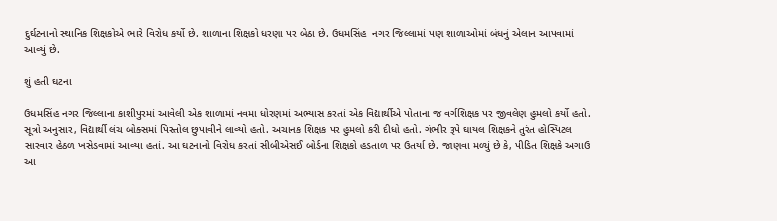દુર્ઘટનાનો સ્થાનિક શિક્ષકોએ ભારે વિરોધ કર્યો છે. શાળાના શિક્ષકો ધરણા પર બેઠા છે. ઉધમસિંહ  નગર જિલ્લામાં પણ શાળાઓમાં બંધનું એલાન આપવામાં આવ્યું છે.

શું હતી ઘટના

ઉધમસિંહ નગર જિલ્લાના કાશીપુરમાં આવેલી એક શાળામાં નવમા ધોરણમાં અભ્યાસ કરતાં એક વિદ્યાર્થીએ પોતાના જ વર્ગશિક્ષક પર જીવલેણ હુમલો કર્યો હતો. સૂત્રો અનુસાર, વિદ્યાર્થી લંચ બોક્સમાં પિસ્તોલ છુપાવીને લાવ્યો હતો. અચાનક શિક્ષક પર હુમલો કરી દીધો હતો. ગંભીર રૂપે ઘાયલ શિક્ષકને તુરંત હોસ્પિટલ સારવાર હેઠળ ખસેડવામાં આવ્યા હતાં. આ ઘટનાનો વિરોધ કરતાં સીબીએસઈ બોર્ડના શિક્ષકો હડતાળ પર ઉતર્યા છે. જાણવા મળ્યું છે કે, પીડિત શિક્ષકે અગાઉ આ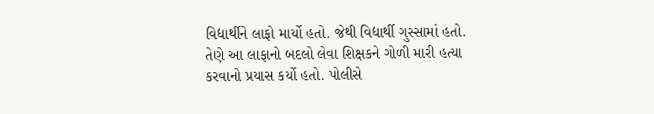વિદ્યાર્થીને લાફો માર્યો હતો. જેથી વિદ્યાર્થી ગુસ્સામાં હતો. તેણે આ લાફાનો બદલો લેવા શિક્ષકને ગોળી મારી હત્યા કરવાનો પ્રયાસ કર્યો હતો. પોલીસે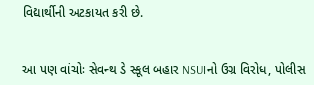વિદ્યાર્થીની અટકાયત કરી છે.


આ પણ વાંચોઃ સેવન્થ ડે સ્કૂલ બહાર NSUIનો ઉગ્ર વિરોધ, પોલીસ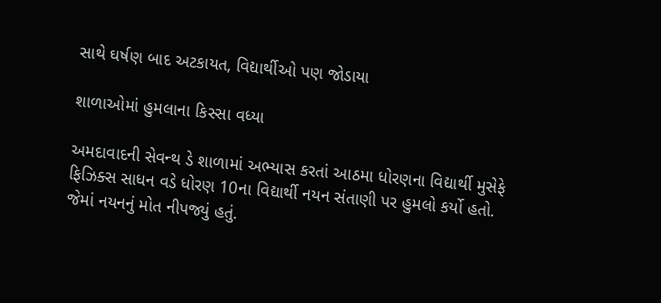સાથે ઘર્ષણ બાદ અટકાયત, વિદ્યાર્થીઓ પણ જોડાયા

શાળાઓમાં હુમલાના કિસ્સા વધ્યા

અમદાવાદની સેવન્થ ડે શાળામાં અભ્યાસ કરતાં આઠમા ધોરણના વિદ્યાર્થી મુસેફે ફિઝિક્સ સાધન વડે ધોરણ 10ના વિદ્યાર્થી નયન સંતાણી પર હુમલો કર્યો હતો. જેમાં નયનનું મોત નીપજ્યું હતું.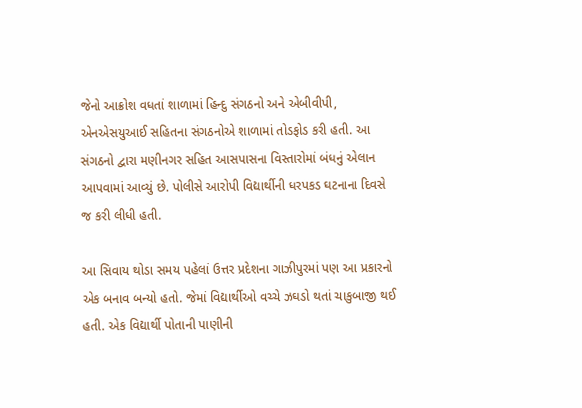જેનો આક્રોશ વધતાં શાળામાં હિન્દુ સંગઠનો અને એબીવીપી, એનએસયુઆઈ સહિતના સંગઠનોએ શાળામાં તોડફોડ કરી હતી. આ સંગઠનો દ્વારા મણીનગર સહિત આસપાસના વિસ્તારોમાં બંધનું એલાન આપવામાં આવ્યું છે. પોલીસે આરોપી વિદ્યાર્થીની ધરપકડ ઘટનાના દિવસે જ કરી લીધી હતી.

આ સિવાય થોડા સમય પહેલાં ઉત્તર પ્રદેશના ગાઝીપુરમાં પણ આ પ્રકારનો એક બનાવ બન્યો હતો. જેમાં વિદ્યાર્થીઓ વચ્ચે ઝઘડો થતાં ચાકુબાજી થઈ હતી. એક વિદ્યાર્થી પોતાની પાણીની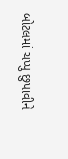બોટલમાં ચપ્પુ છુપાવીને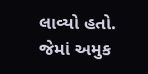લાવ્યો હતો. જેમાં અમુક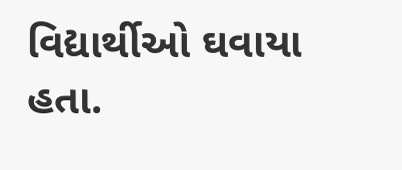વિદ્યાર્થીઓ ઘવાયા હતા.